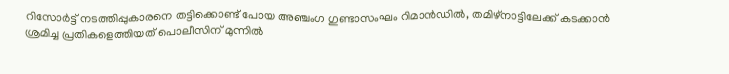റിസോർട്ട് നടത്തിപ്പുകാരനെ തട്ടിക്കൊണ്ട് പോയ അഞ്ചംഗ ഗുണ്ടാസംഘം റിമാൻഡിൽ, തമിഴ്നാട്ടിലേക്ക് കടക്കാൻ ശ്രമിച്ച പ്രതികളെത്തിയത് പൊലീസിന് മുന്നിൽ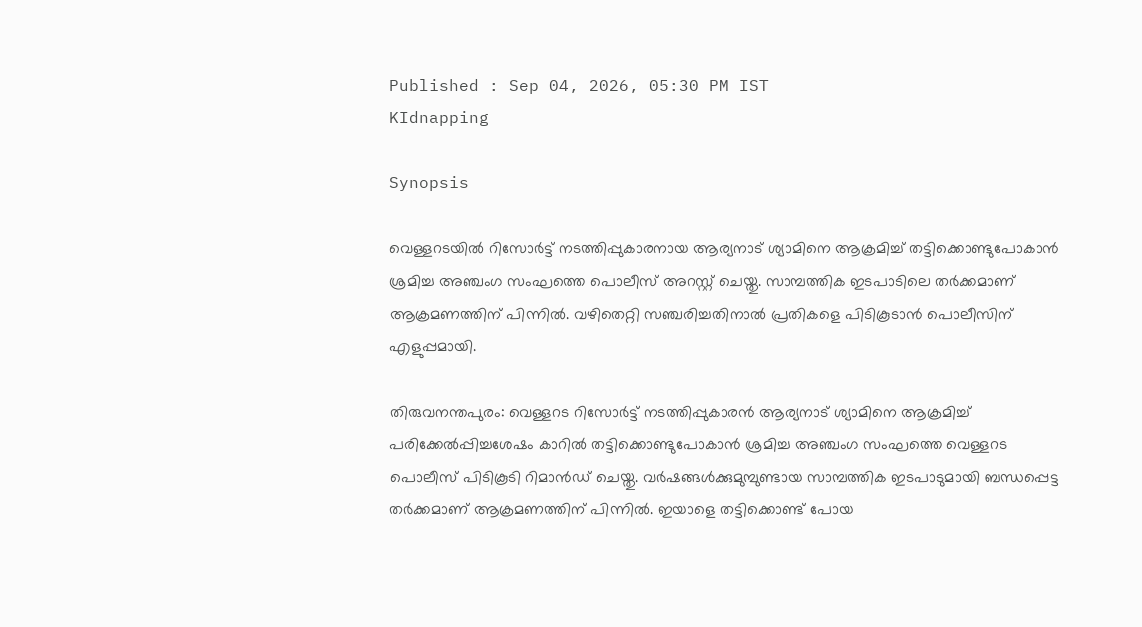Published : Sep 04, 2026, 05:30 PM IST
KIdnapping

Synopsis

വെള്ളറടയിൽ റിസോർട്ട് നടത്തിപ്പുകാരനായ ആര്യനാട് ശ്യാമിനെ ആക്രമിച്ച് തട്ടിക്കൊണ്ടുപോകാൻ ശ്രമിച്ച അഞ്ചംഗ സംഘത്തെ പൊലീസ് അറസ്റ്റ് ചെയ്തു. സാമ്പത്തിക ഇടപാടിലെ തർക്കമാണ് ആക്രമണത്തിന് പിന്നിൽ. വഴിതെറ്റി സഞ്ചരിച്ചതിനാൽ പ്രതികളെ പിടികൂടാൻ പൊലീസിന് എളുപ്പമായി.

തിരുവനന്തപുരം: വെള്ളറട റിസോർട്ട് നടത്തിപ്പുകാരൻ ആര്യനാട് ശ്യാമിനെ ആക്രമിച്ച് പരിക്കേൽപ്പിച്ചശേഷം കാറിൽ തട്ടിക്കൊണ്ടുപോകാൻ ശ്രമിച്ച അഞ്ചംഗ സംഘത്തെ വെള്ളറട പൊലീസ് പിടികൂടി റിമാൻഡ് ചെയ്തു. വർഷങ്ങൾക്കുമുമ്പുണ്ടായ സാമ്പത്തിക ഇടപാടുമായി ബന്ധപ്പെട്ട തർക്കമാണ് ആക്രമണത്തിന് പിന്നിൽ. ഇയാളെ തട്ടിക്കൊണ്ട് പോയ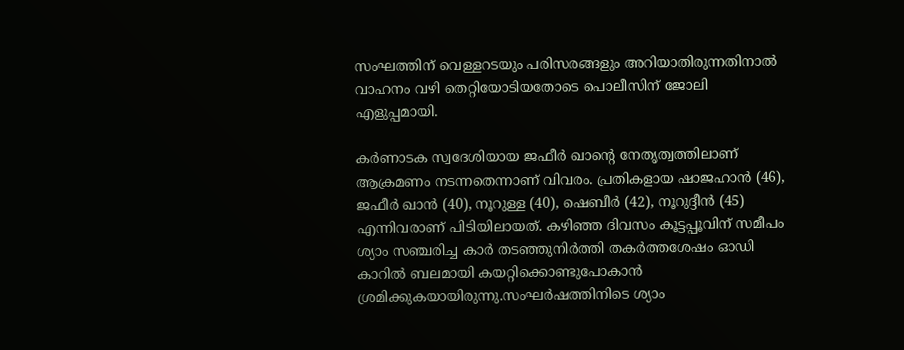സംഘത്തിന് വെള്ളറടയും പരിസരങ്ങളും അറിയാതിരുന്നതിനാൽ വാഹനം വഴി തെറ്റിയോടിയതോടെ പൊലീസിന് ജോലി എളുപ്പമായി.

കർണാടക സ്വദേശിയായ ജഫീർ ഖാന്‍റെ നേതൃത്വത്തിലാണ് ആക്രമണം നടന്നതെന്നാണ് വിവരം. പ്രതികളായ ഷാജഹാൻ (46), ജഫീർ ഖാൻ (40), നൂറുള്ള (40), ഷെബീർ (42), നൂറുദ്ദീൻ (45) എന്നിവരാണ് പിടിയിലായത്. കഴിഞ്ഞ ദിവസം കൂട്ടപ്പൂവിന് സമീപം ശ്യാം സഞ്ചരിച്ച കാർ തടഞ്ഞുനിർത്തി തകർത്തശേഷം ഓഡി കാറിൽ ബലമായി കയറ്റിക്കൊണ്ടുപോകാൻ ശ്രമിക്കുകയായിരുന്നു.സംഘർഷത്തിനിടെ ശ്യാം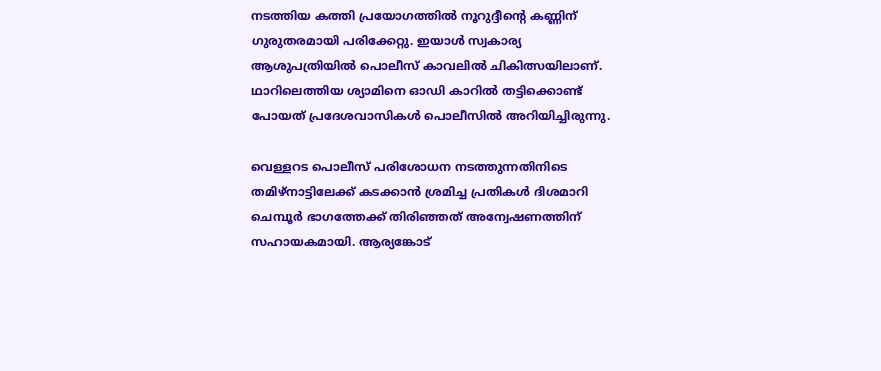നടത്തിയ കത്തി പ്രയോഗത്തിൽ നൂറുദ്ദീന്‍റെ കണ്ണിന് ഗുരുതരമായി പരിക്കേറ്റു. ഇയാൾ സ്വകാര്യ ആശുപത്രിയിൽ പൊലീസ് കാവലിൽ ചികിത്സയിലാണ്. ഥാറിലെത്തിയ ശ്യാമിനെ ഓഡി കാറിൽ തട്ടിക്കൊണ്ട് പോയത് പ്രദേശവാസികൾ പൊലീസിൽ അറിയിച്ചിരുന്നു.

വെള്ളറട പൊലീസ് പരിശോധന നടത്തുന്നതിനിടെ തമിഴ്നാട്ടിലേക്ക് കടക്കാൻ ശ്രമിച്ച പ്രതികൾ ദിശമാറി ചെമ്പൂർ ഭാഗത്തേക്ക് തിരിഞ്ഞത് അന്വേഷണത്തിന് സഹായകമായി. ആര്യങ്കോട്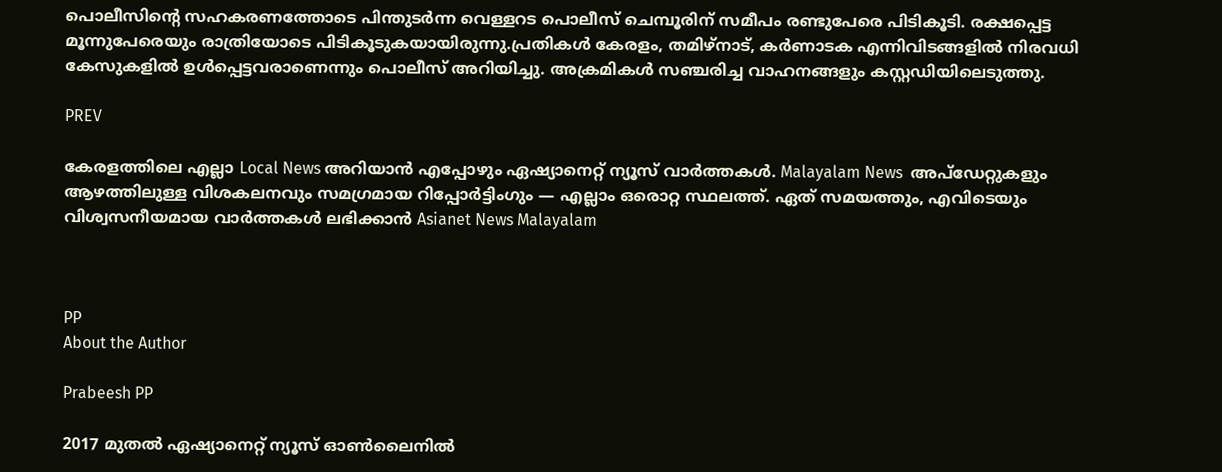പൊലീസിന്‍റെ സഹകരണത്തോടെ പിന്തുടർന്ന വെള്ളറട പൊലീസ് ചെമ്പൂരിന് സമീപം രണ്ടുപേരെ പിടികൂടി. രക്ഷപ്പെട്ട മൂന്നുപേരെയും രാത്രിയോടെ പിടികൂടുകയായിരുന്നു.പ്രതികൾ കേരളം, തമിഴ്നാട്, കർണാടക എന്നിവിടങ്ങളിൽ നിരവധി കേസുകളിൽ ഉൾപ്പെട്ടവരാണെന്നും പൊലീസ് അറിയിച്ചു. അക്രമികൾ സഞ്ചരിച്ച വാഹനങ്ങളും കസ്റ്റഡിയിലെടുത്തു.

PREV

കേരളത്തിലെ എല്ലാ Local News അറിയാൻ എപ്പോഴും ഏഷ്യാനെറ്റ് ന്യൂസ് വാർത്തകൾ. Malayalam News  അപ്‌ഡേറ്റുകളും ആഴത്തിലുള്ള വിശകലനവും സമഗ്രമായ റിപ്പോർട്ടിംഗും — എല്ലാം ഒരൊറ്റ സ്ഥലത്ത്. ഏത് സമയത്തും, എവിടെയും വിശ്വസനീയമായ വാർത്തകൾ ലഭിക്കാൻ Asianet News Malayalam



PP
About the Author

Prabeesh PP

2017 മുതല്‍ ഏഷ്യാനെറ്റ് ന്യൂസ് ഓണ്‍ലൈനില്‍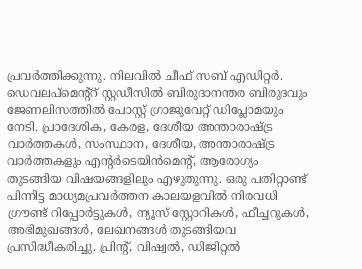പ്രവര്‍ത്തിക്കുന്നു. നിലവില്‍ ചീഫ് സബ് എഡിറ്റര്‍. ഡെവലപ്മെന്റ്റ് സ്റ്റഡീസിൽ ബിരുദാനന്തര ബിരുദവും ജേണലിസത്തില്‍ പോസ്റ്റ് ഗ്രാജുവേറ്റ് ഡിപ്ലോമയും നേടി. പ്രാദേശിക, കേരള, ദേശീയ അന്താരാഷ്ട്ര വാർത്തകൾ, സംസ്ഥാന, ദേശീയ, അന്താരാഷ്ട്ര വാര്‍ത്തകളും എന്റര്‍ടെയിന്‍മെന്റ്, ആരോഗ്യം തുടങ്ങിയ വിഷയങ്ങളിലും എഴുതുന്നു. ഒരു പതിറ്റാണ്ട് പിന്നിട്ട മാധ്യമപ്രവര്‍ത്തന കാലയളവില്‍ നിരവധി ഗ്രൗണ്ട് റിപ്പോര്‍ട്ടുകള്‍, ന്യൂസ് സ്റ്റോറികള്‍, ഫീച്ചറുകള്‍, അഭിമുഖങ്ങള്‍, ലേഖനങ്ങള്‍ തുടങ്ങിയവ പ്രസിദ്ധീകരിച്ചു. പ്രിന്റ്, വിഷ്വല്‍, ഡിജിറ്റല്‍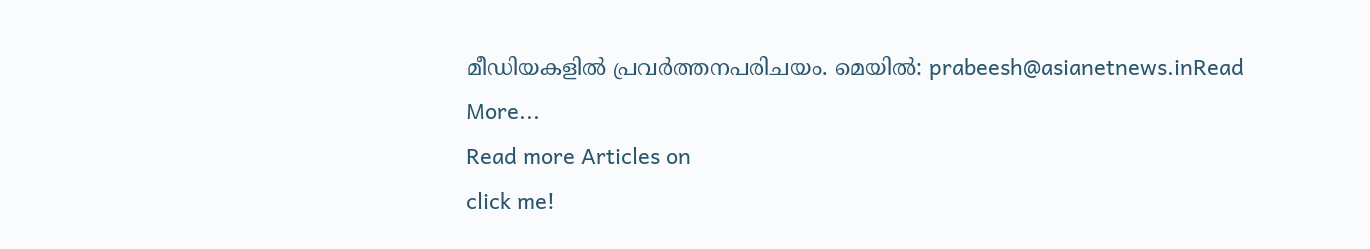മീഡിയകളില്‍ പ്രവര്‍ത്തനപരിചയം. മെയില്‍: prabeesh@asianetnews.inRead More...
Read more Articles on
click me!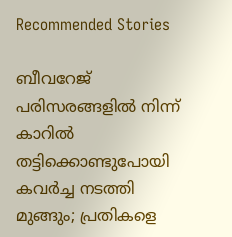Recommended Stories

ബീവറേജ് പരിസരങ്ങളില്‍ നിന്ന് കാറില്‍ തട്ടിക്കൊണ്ടുപോയി കവര്‍ച്ച നടത്തി മുങ്ങും; പ്രതികളെ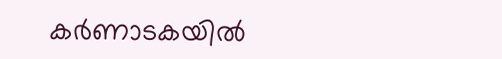കര്‍ണാടകയില്‍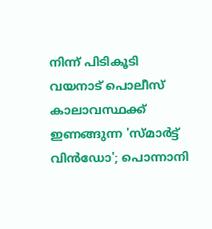നിന്ന് പിടികൂടി വയനാട് പൊലീസ്
കാലാവസ്ഥക്ക് ഇണങ്ങുന്ന 'സ്മാര്‍ട്ട് വിന്‍ഡോ'; പൊന്നാനി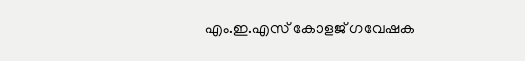എം.ഇ.എസ് കോളജ് ഗവേഷക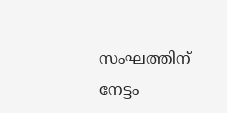സംഘത്തിന് നേട്ടം